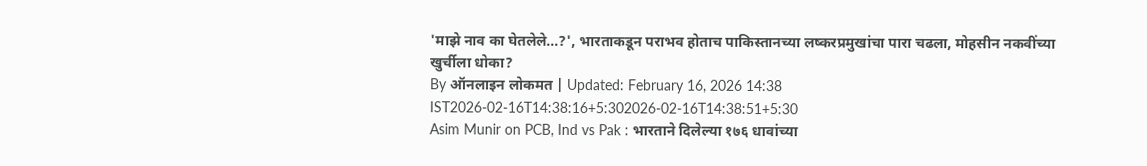'माझे नाव का घेतलेले...?', भारताकडून पराभव होताच पाकिस्तानच्या लष्करप्रमुखांचा पारा चढला, मोहसीन नकवींच्या खुर्चीला धोका?
By ऑनलाइन लोकमत | Updated: February 16, 2026 14:38 IST2026-02-16T14:38:16+5:302026-02-16T14:38:51+5:30
Asim Munir on PCB, Ind vs Pak : भारताने दिलेल्या १७६ धावांच्या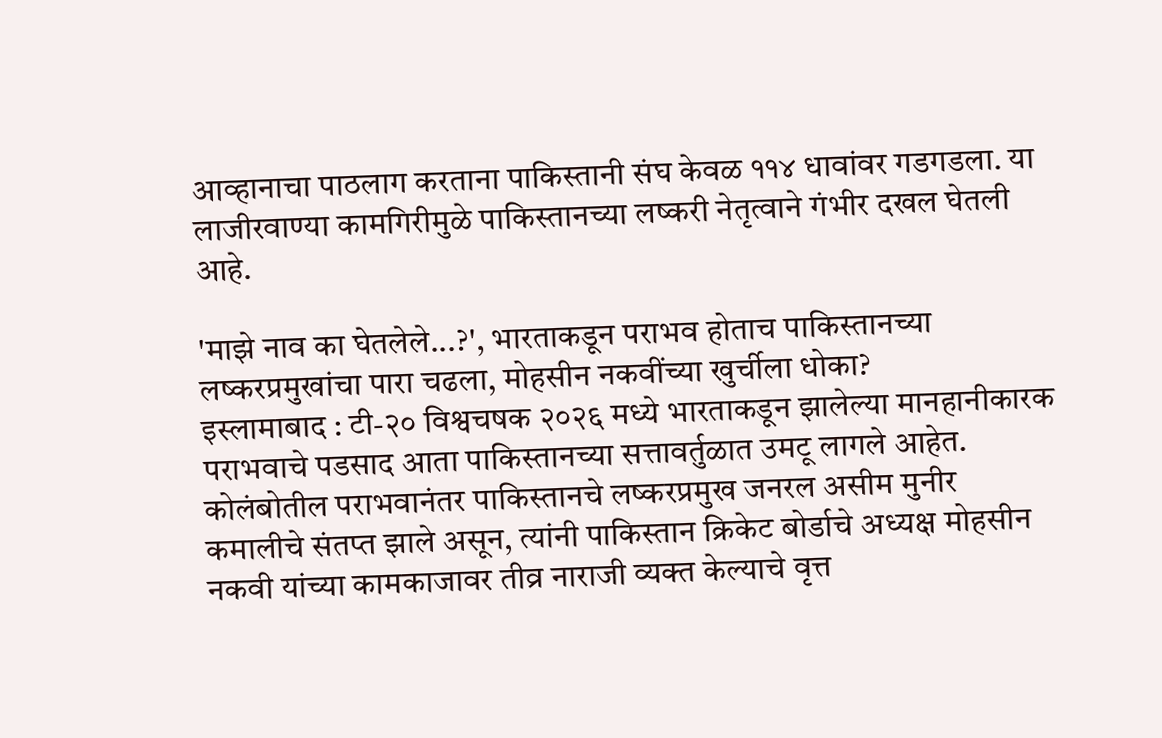आव्हानाचा पाठलाग करताना पाकिस्तानी संघ केवळ ११४ धावांवर गडगडला. या लाजीरवाण्या कामगिरीमुळे पाकिस्तानच्या लष्करी नेतृत्वाने गंभीर दखल घेतली आहे.

'माझे नाव का घेतलेले...?', भारताकडून पराभव होताच पाकिस्तानच्या लष्करप्रमुखांचा पारा चढला, मोहसीन नकवींच्या खुर्चीला धोका?
इस्लामाबाद : टी-२० विश्वचषक २०२६ मध्ये भारताकडून झालेल्या मानहानीकारक पराभवाचे पडसाद आता पाकिस्तानच्या सत्तावर्तुळात उमटू लागले आहेत. कोलंबोतील पराभवानंतर पाकिस्तानचे लष्करप्रमुख जनरल असीम मुनीर कमालीचे संतप्त झाले असून, त्यांनी पाकिस्तान क्रिकेट बोर्डाचे अध्यक्ष मोहसीन नकवी यांच्या कामकाजावर तीव्र नाराजी व्यक्त केल्याचे वृत्त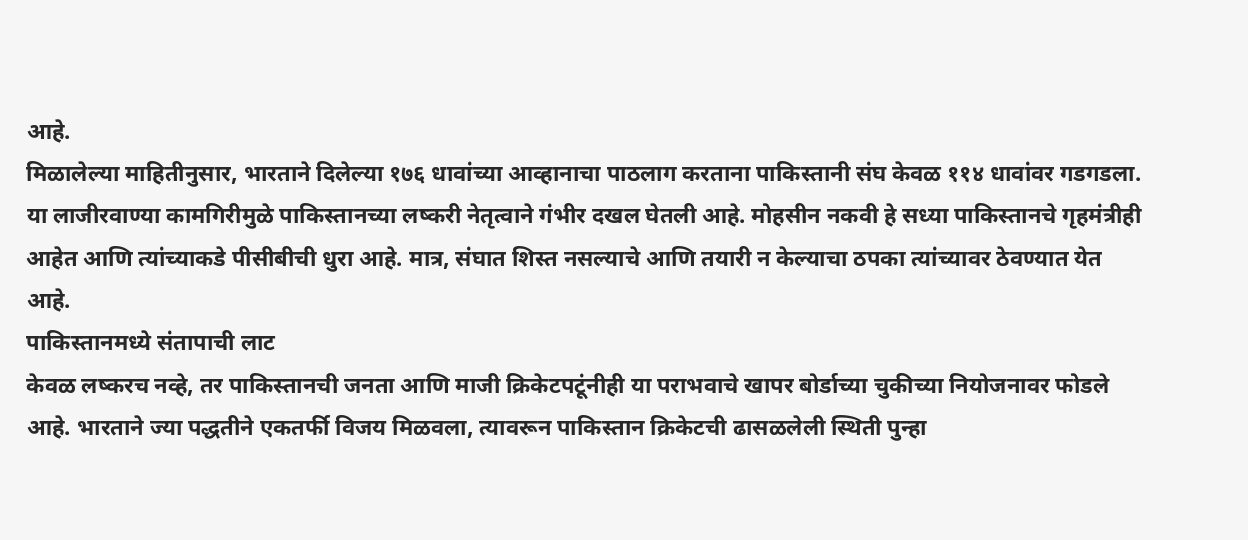आहे.
मिळालेल्या माहितीनुसार, भारताने दिलेल्या १७६ धावांच्या आव्हानाचा पाठलाग करताना पाकिस्तानी संघ केवळ ११४ धावांवर गडगडला. या लाजीरवाण्या कामगिरीमुळे पाकिस्तानच्या लष्करी नेतृत्वाने गंभीर दखल घेतली आहे. मोहसीन नकवी हे सध्या पाकिस्तानचे गृहमंत्रीही आहेत आणि त्यांच्याकडे पीसीबीची धुरा आहे. मात्र, संघात शिस्त नसल्याचे आणि तयारी न केल्याचा ठपका त्यांच्यावर ठेवण्यात येत आहे.
पाकिस्तानमध्ये संतापाची लाट
केवळ लष्करच नव्हे, तर पाकिस्तानची जनता आणि माजी क्रिकेटपटूंनीही या पराभवाचे खापर बोर्डाच्या चुकीच्या नियोजनावर फोडले आहे. भारताने ज्या पद्धतीने एकतर्फी विजय मिळवला, त्यावरून पाकिस्तान क्रिकेटची ढासळलेली स्थिती पुन्हा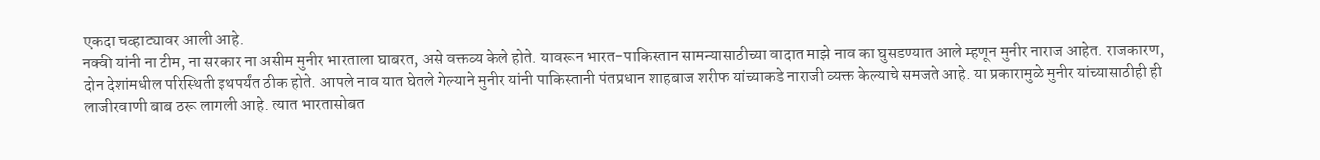एकदा चव्हाट्यावर आली आहे.
नक्वी यांनी ना टीम, ना सरकार ना असीम मुनीर भारताला घाबरत, असे वक्तव्य केले होते. यावरून भारत-पाकिस्तान सामन्यासाठीच्या वादात माझे नाव का घुसडण्यात आले म्हणून मुनीर नाराज आहेत. राजकारण, दोन देशांमधील परिस्थिती इथपर्यंत ठीक होते. आपले नाव यात घेतले गेल्याने मुनीर यांनी पाकिस्तानी पंतप्रधान शाहबाज शरीफ यांच्याकडे नाराजी व्यक्त केल्याचे समजते आहे. या प्रकारामुळे मुनीर यांच्यासाठीही ही लाजीरवाणी बाब ठरू लागली आहे. त्यात भारतासोबत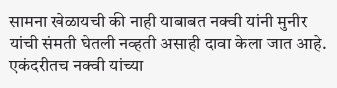सामना खेळायची की नाही याबाबत नक्वी यांनी मुनीर यांची संमती घेतली नव्हती असाही दावा केला जात आहे. एकंदरीतच नक्वी यांच्या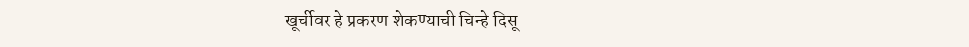खूर्चीवर हे प्रकरण शेकण्याची चिन्हे दिसू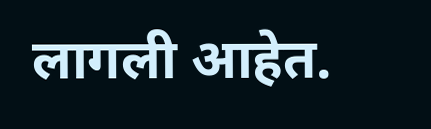लागली आहेत.